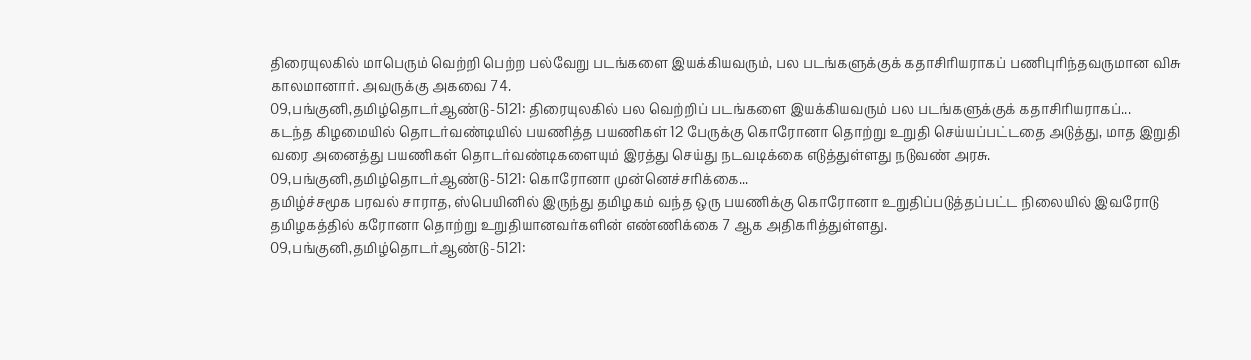திரையுலகில் மாபெரும் வெற்றி பெற்ற பல்வேறு படங்களை இயக்கியவரும், பல படங்களுக்குக் கதாசிரியராகப் பணிபுரிந்தவருமான விசு காலமானார். அவருக்கு அகவை 74.
09,பங்குனி,தமிழ்தொடர்ஆண்டு-5121: திரையுலகில் பல வெற்றிப் படங்களை இயக்கியவரும் பல படங்களுக்குக் கதாசிரியராகப்...
கடந்த கிழமையில் தொடர்வண்டியில் பயணித்த பயணிகள் 12 பேருக்கு கொரோனா தொற்று உறுதி செய்யப்பட்டதை அடுத்து, மாத இறுதி வரை அனைத்து பயணிகள் தொடர்வண்டிகளையும் இரத்து செய்து நடவடிக்கை எடுத்துள்ளது நடுவண் அரசு.
09,பங்குனி,தமிழ்தொடர்ஆண்டு-5121: கொரோனா முன்னெச்சரிக்கை...
தமிழ்ச்சமூக பரவல் சாராத, ஸ்பெயினில் இருந்து தமிழகம் வந்த ஒரு பயணிக்கு கொரோனா உறுதிப்படுத்தப்பட்ட நிலையில் இவரோடு தமிழகத்தில் கரோனா தொற்று உறுதியானவர்களின் எண்ணிக்கை 7 ஆக அதிகரித்துள்ளது.
09,பங்குனி,தமிழ்தொடர்ஆண்டு-5121: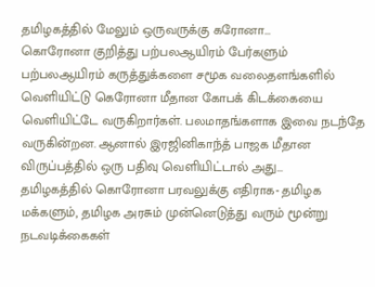தமிழகத்தில் மேலும் ஒருவருக்கு கரோனா...
கொரோனா குறித்து பற்பலஆயிரம் பேர்களும் பற்பலஆயிரம் கருத்துக்களை சமூக வலைதளங்களில் வெளியிட்டு கெரோனா மீதான கோபக் கிடக்கையை வெளியிட்டே வருகிறார்கள். பலமாதங்களாக இவை நடந்தே வருகின்றன. ஆனால் இரஜினிகாந்த் பாஜக மீதான விருப்பத்தில் ஒரு பதிவு வெளியிட்டால் அது...
தமிழகத்தில் கொரோனா பரவலுக்கு எதிராக- தமிழக மக்களும், தமிழக அரசும் முன்னெடுத்து வரும் மூன்று நடவடிக்கைகள்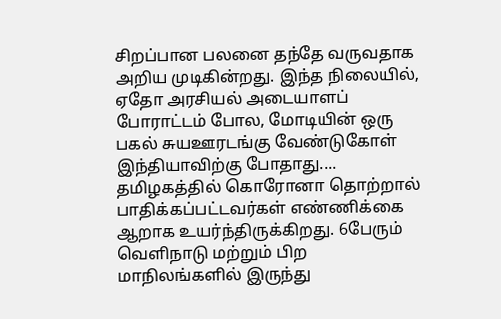சிறப்பான பலனை தந்தே வருவதாக அறிய முடிகின்றது. இந்த நிலையில், ஏதோ அரசியல் அடையாளப் போராட்டம் போல, மோடியின் ஒரு பகல் சுயஊரடங்கு வேண்டுகோள் இந்தியாவிற்கு போதாது....
தமிழகத்தில் கொரோனா தொற்றால் பாதிக்கப்பட்டவர்கள் எண்ணிக்கை ஆறாக உயர்ந்திருக்கிறது. 6பேரும் வெளிநாடு மற்றும் பிற மாநிலங்களில் இருந்து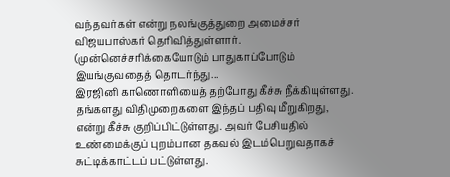வந்தவர்கள் என்று நலங்குத்துறை அமைச்சர் விஜயபாஸ்கர் தெரிவித்துள்ளார். (முன்னெச்சரிக்கையோடும் பாதுகாப்போடும் இயங்குவதைத் தொடர்ந்து...
இரஜினி காணொளியைத் தற்போது கீச்சு நீக்கியுள்ளது. தங்களது விதிமுறைகளை இந்தப் பதிவு மீறுகிறது, என்று கீச்சு குறிப்பிட்டுள்ளது. அவர் பேசியதில் உண்மைக்குப் புறம்பான தகவல் இடம்பெறுவதாகச் சுட்டிக்காட்டப் பட்டுள்ளது.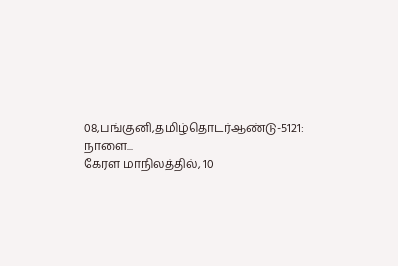08,பங்குனி,தமிழ்தொடர்ஆண்டு-5121: நாளை...
கேரள மாநிலத்தில், 10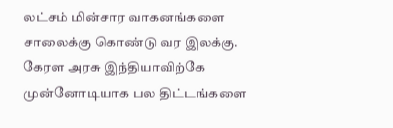லட்சம் மின்சார வாகனங்களை சாலைக்கு கொண்டு வர இலக்கு. கேரள அரசு இந்தியாவிற்கே முன்னோடியாக பல திட்டங்களை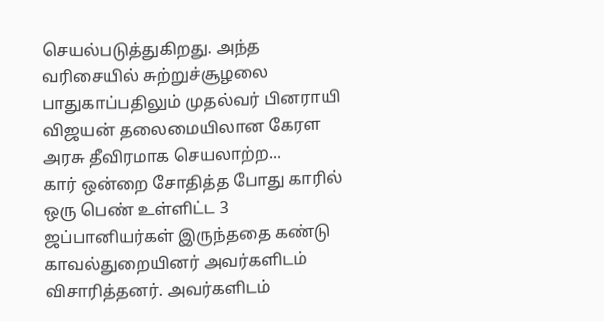செயல்படுத்துகிறது. அந்த வரிசையில் சுற்றுச்சூழலை பாதுகாப்பதிலும் முதல்வர் பினராயி விஜயன் தலைமையிலான கேரள அரசு தீவிரமாக செயலாற்ற...
கார் ஒன்றை சோதித்த போது காரில் ஒரு பெண் உள்ளிட்ட 3 ஜப்பானியர்கள் இருந்ததை கண்டு காவல்துறையினர் அவர்களிடம் விசாரித்தனர். அவர்களிடம்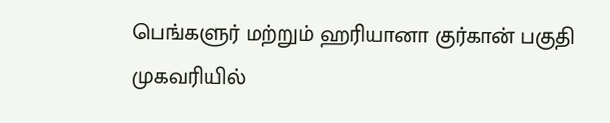பெங்களுர் மற்றும் ஹரியானா குர்கான் பகுதி முகவரியில்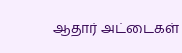ஆதார் அட்டைகள்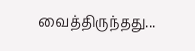வைத்திருந்தது...